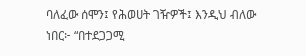ባለፈው ሰሞን፤ የሕወሀት ገዥዎች፤ እንዲህ ብለው ነበር፦ “በተደጋጋሚ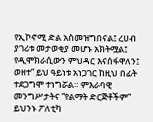የኢኮኖሚ ድል አስመዝግበናል፤ ረሀብ ያገሪቱ መታወቂያ መሆኑ አክትሟል፤ የዲሞክራሲውን ምህዳር እናሰፋዋለን፤ ወዘተ” ይህ ዓይነቱ አነጋገር ከዚህ በፊት ተደጋግሞ ተነግሯል። ምእራባዊ መንግሥታትና “የልማት ድርጅቶችም” ይህንኑ ፖለቲካ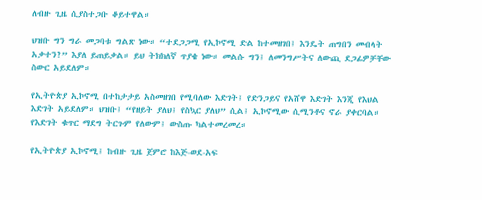ለብዙ ጊዜ ሲያስተጋቡ ቆይተዋል።

ህዝቡ ግን ግራ መጋባቱ ግልጽ ነው። “ተደጋጋሚ የኢኮኖሚ ድል ከተመዘገበ፤ እንዴት ጠግበን መብላት አቃተን?” እያለ ይጠይቃል። ይህ ትክክለኛ ጥያቄ ነው። መልሱ ግን፤ ለመንግሥትና ለውጪ ደጋፊዎቻቸው ስውር አይደለም።

የኢትዮጵያ ኢኮኖሚ በተከታታይ አስመዘገበ የሚባለው እድገት፤ የድንጋይና የአሸዋ እድገት እንጂ የእህል እድገት አይደለም። ህዝቡ፤ “የዘይት ያለህ፤ የስኳር ያለህ” ሲል፤ ኢኮኖሚው ሲሚንቶና ኖራ ያቀርባል። የእድገት ቁጥር ማደግ ትርጉም የለውም፤ ውስጡ ካልተመረመረ።

የኢትዮጵያ ኢኮኖሚ፤ ከብዙ ጊዜ ጀምሮ ከእጅ-ወደ-አፍ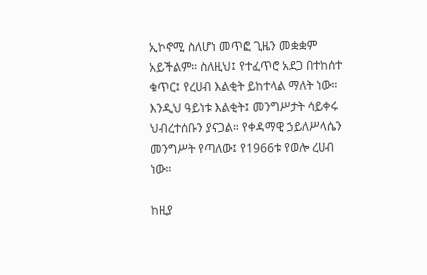ኢኮኖሚ ስለሆነ መጥፎ ጊዜን መቋቋም አይችልም። ስለዚህ፤ የተፈጥሮ አደጋ በተከሰተ ቁጥር፤ የረሀብ እልቂት ይከተላል ማለት ነው። እንዲህ ዓይነቱ እልቂት፤ መንግሥታት ሳይቀሩ ህብረተሰቡን ያናጋል። የቀዳማዊ ኃይለሥላሴን መንግሥት የጣለው፤ የ1966ቱ የወሎ ረሀብ ነው።

ከዚያ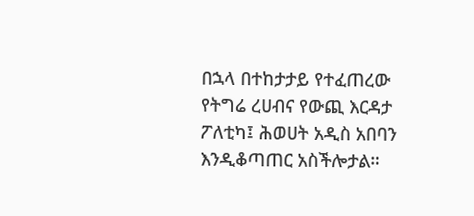በኋላ በተከታታይ የተፈጠረው የትግሬ ረሀብና የውጪ እርዳታ ፖለቲካ፤ ሕወሀት አዲስ አበባን እንዲቆጣጠር አስችሎታል።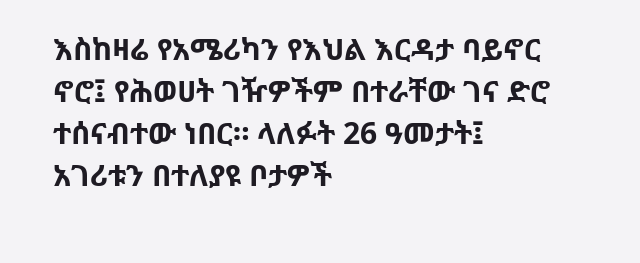እስከዛሬ የአሜሪካን የእህል እርዳታ ባይኖር ኖሮ፤ የሕወሀት ገዥዎችም በተራቸው ገና ድሮ ተሰናብተው ነበር። ላለፉት 26 ዓመታት፤ አገሪቱን በተለያዩ ቦታዎች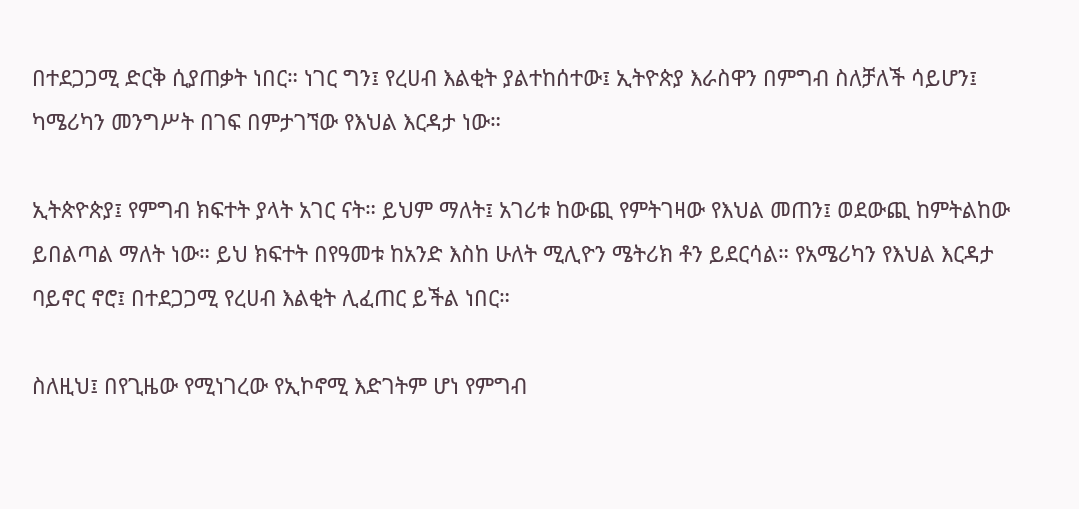በተደጋጋሚ ድርቅ ሲያጠቃት ነበር። ነገር ግን፤ የረሀብ እልቂት ያልተከሰተው፤ ኢትዮጵያ እራስዋን በምግብ ስለቻለች ሳይሆን፤ ካሜሪካን መንግሥት በገፍ በምታገኘው የእህል እርዳታ ነው።

ኢትጵዮጵያ፤ የምግብ ክፍተት ያላት አገር ናት። ይህም ማለት፤ አገሪቱ ከውጪ የምትገዛው የእህል መጠን፤ ወደውጪ ከምትልከው ይበልጣል ማለት ነው። ይህ ክፍተት በየዓመቱ ከአንድ እስከ ሁለት ሚሊዮን ሜትሪክ ቶን ይደርሳል። የአሜሪካን የእህል እርዳታ ባይኖር ኖሮ፤ በተደጋጋሚ የረሀብ እልቂት ሊፈጠር ይችል ነበር።

ስለዚህ፤ በየጊዜው የሚነገረው የኢኮኖሚ እድገትም ሆነ የምግብ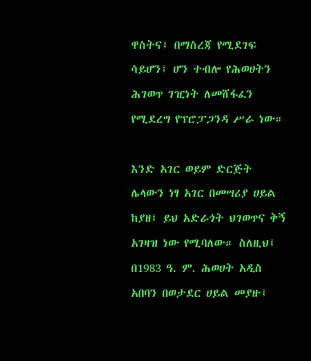ዋስትና፤ በማስረጃ የሚደገፍ ሳይሆን፤ ሆን ተብሎ የሕወሀትን ሕገወጥ ገዢነት ለመሸፋፈን የሚደረግ የፕሮፓጋንዳ ሥራ ነው።

እንድ አገር ወይም ድርጅት ሌላውን ነፃ አገር በመሣሪያ ሀይል ከያዘ፤ ይህ አድራጎት ህገወጥና ቅኝ አገዛዝ ነው የሚባለው። ስለዚህ፤ በ1983 ዓ. ም. ሕወሀት አዲስ አበባን በወታደር ሀይል መያዙ፤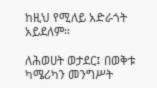ከዚህ የሚለይ አድራጎት አይደለም።

ለሕወሀት ወታደር፤ በወቅቱ ካሜሪካን መንግሥት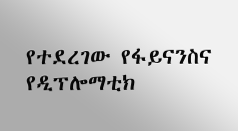የተደረገው የፋይናንስና የዲፕሎማቲክ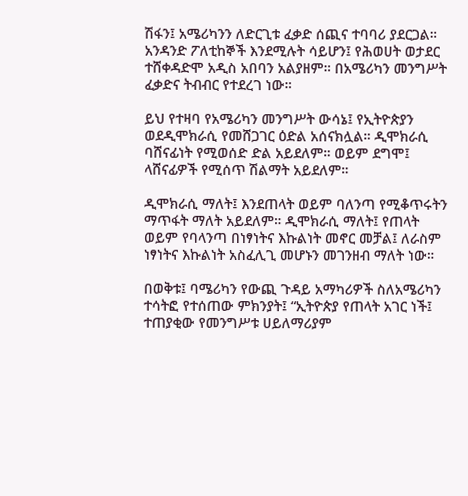ሽፋን፤ አሜሪካንን ለድርጊቱ ፈቃድ ሰጪና ተባባሪ ያደርጋል። አንዳንድ ፖለቲከኞች እንደሚሉት ሳይሆን፤ የሕወሀት ወታደር ተሸቀዳድሞ አዲስ አበባን አልያዘም። በአሜሪካን መንግሥት ፈቃድና ትብብር የተደረገ ነው።

ይህ የተዛባ የአሜሪካን መንግሥት ውሳኔ፤ የኢትዮጵያን ወደዲሞክራሲ የመሸጋገር ዕድል አሰናክሏል። ዲሞክራሲ ባሸናፊነት የሚወሰድ ድል አይደለም። ወይም ደግሞ፤ ላሸናፊዎች የሚሰጥ ሽልማት አይደለም።

ዲሞክራሲ ማለት፤ እንደጠላት ወይም ባለንጣ የሚቆጥሩትን ማጥፋት ማለት አይደለም። ዲሞክራሲ ማለት፤ የጠላት ወይም የባላንጣ በነፃነትና እኩልነት መኖር መቻል፤ ለራስም ነፃነትና እኩልነት አስፈሊጊ መሆኑን መገንዘብ ማለት ነው።

በወቅቱ፤ ባሜሪካን የውጪ ጉዳይ አማካሪዎች ስለአሜሪካን ተሳትፎ የተሰጠው ምክንያት፤ “ኢትዮጵያ የጠላት አገር ነች፤ ተጠያቂው የመንግሥቱ ሀይለማሪያም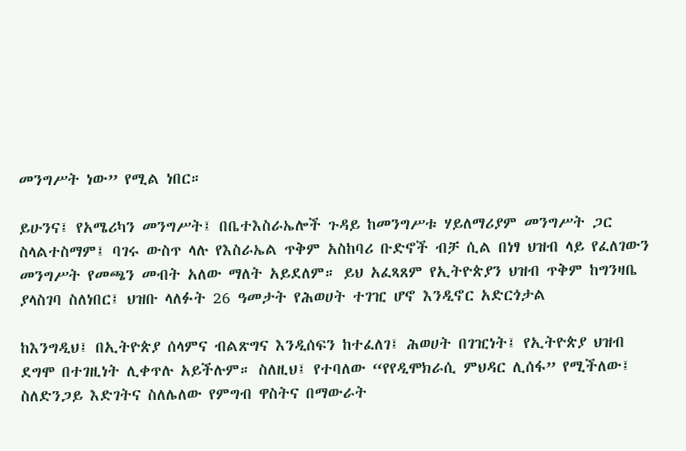መንግሥት ነው” የሚል ነበር።

ይሁንና፤ የአሜሪካን መንግሥት፤ በቤተእስራኤሎች ጉዳይ ከመንግሥቱ ሃይለማሪያም መንግሥት ጋር ስላልተስማም፤ ባገሩ ውስጥ ላሉ የእስራኤል ጥቅም አስከባሪ ቡድኖች ብቻ ሲል በነፃ ህዝብ ላይ የፈለገውን መንግሥት የመጫን መብት አለው ማለት አይደለም። ይህ አፈጻጸም የኢትዮጵያን ህዝብ ጥቅም ከግንዛቤ ያላስገባ ስለነበር፤ ህዝቡ ላለፉት 26 ዓመታት የሕወሀት ተገዢ ሆኖ እንዲኖር አድርጎታል

ከእንግዲህ፤ በኢትዮጵያ ሰላምና ብልጽግና እንዲሰፍን ከተፈለገ፤ ሕወሀት በገዢነት፤ የኢትዮጵያ ህዝብ ደግሞ በተገዚነት ሊቀጥሉ አይችሉም። ስለዚህ፤ የተባለው “የየዲሞክራሲ ምህዳር ሊሰፋ” የሚችለው፤ ስለድንጋይ እድገትና ስለሌለው የምግብ ዋስትና በማውራት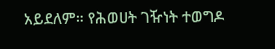አይደለም። የሕወሀት ገዥነት ተወግዶ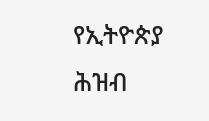የኢትዮጵያ ሕዝብ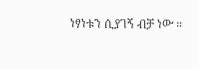ነፃነቱን ሲያገኝ ብቻ ነው ።